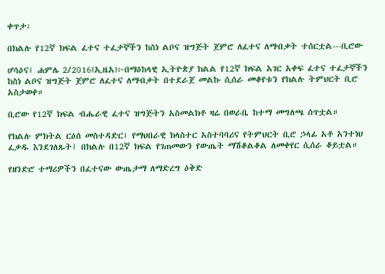ቀጥታ፡

በክልሉ የ12ኛ ክፍል ፈተና ተፈታኞችን ከስነ ልቦና ዝግጅት ጀምሮ ለፈተና ለማብቃት ተሰርቷል---ቢሮው

ሆሳዕና፤ ሐምሌ 2/2016(ኢዜአ)፦በማዕከላዊ ኢትዮጵያ ክልል የ12ኛ ክፍል አገር አቀፍ ፈተና ተፈታኞችን ከስነ ልቦና ዝግጅት ጀምሮ ለፈተና ለማብቃት በተደራጀ መልኩ ሲሰራ መቆየቱን የክልሉ ትምህርት ቢሮ አስታወቀ።

ቢሮው የ12ኛ ክፍል ብሔራዊ ፈተና ዝግጅትን አስመልክቶ ዛሬ በወራቤ ከተማ መግለጫ ሰጥቷል።

የክልሉ ምክትል ርዕሰ መስተዳድር፣ የማህበራዊ ክላስተር አስተባባሪና የትምህርት ቢሮ ኃላፊ አቶ አንተነህ ፈቃዱ እንደገለጹት፤ በክልሉ በ12ኛ ክፍል የገጠመውን የውጤት ማሽቆልቆል ለመቀየር ሲሰራ ቆይቷል።

የዘንድሮ ተማሪዎችን በፈተናው ውጤታማ ለማድረግ ዕቅድ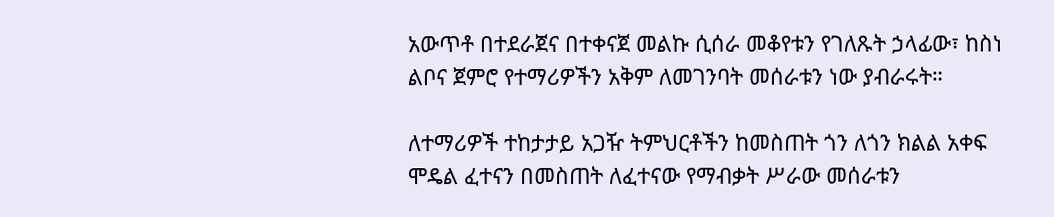አውጥቶ በተደራጀና በተቀናጀ መልኩ ሲሰራ መቆየቱን የገለጹት ኃላፊው፣ ከስነ ልቦና ጀምሮ የተማሪዎችን አቅም ለመገንባት መሰራቱን ነው ያብራሩት።

ለተማሪዎች ተከታታይ አጋዥ ትምህርቶችን ከመስጠት ጎን ለጎን ክልል አቀፍ ሞዴል ፈተናን በመስጠት ለፈተናው የማብቃት ሥራው መሰራቱን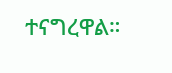ተናግረዋል።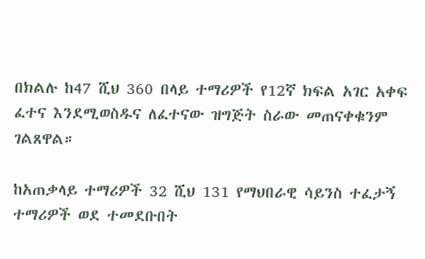በክልሉ ከ47 ሺህ 360 በላይ ተማሪዎች የ12ኛ ክፍል አገር አቀፍ ፈተና እንደሚወስዱና ለፈተናው ዝግጅት ስራው መጠናቀቁንም ገልጸዋል።

ከአጠቃላይ ተማሪዎች 32 ሺህ 131 የማህበራዊ ሳይንስ ተፈታኝ ተማሪዎች ወደ ተመደቡበት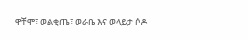ዋቸሞ፣ ወልቂጤ፣ ወራቤ እና ወላይታ ሶዶ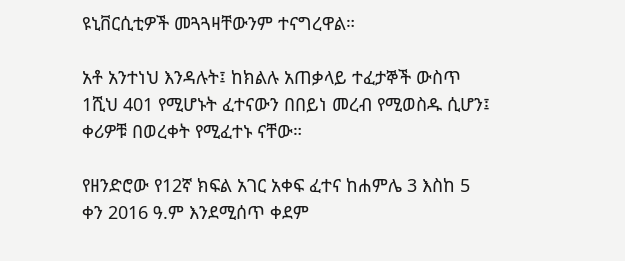ዩኒቨርሲቲዎች መጓጓዛቸውንም ተናግረዋል።

አቶ አንተነህ እንዳሉት፤ ከክልሉ አጠቃላይ ተፈታኞች ውስጥ 1ሺህ 401 የሚሆኑት ፈተናውን በበይነ መረብ የሚወስዱ ሲሆን፤ ቀሪዎቹ በወረቀት የሚፈተኑ ናቸው።

የዘንድሮው የ12ኛ ክፍል አገር አቀፍ ፈተና ከሐምሌ 3 እስከ 5 ቀን 2016 ዓ.ም እንደሚሰጥ ቀደም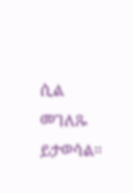ሲል መገለጹ ይታወሳል።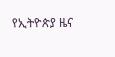የኢትዮጵያ ዜና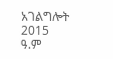አገልግሎት
2015
ዓ.ም